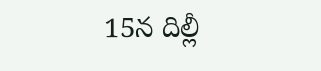15న దిల్లీ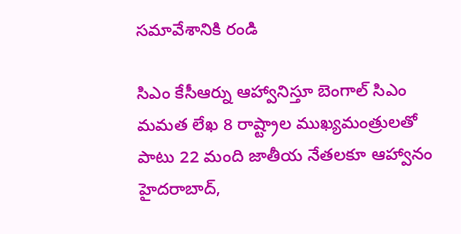సమావేశానికి రండి

సిఎం కేసీఆర్ను ఆహ్వానిస్తూ బెంగాల్ సిఎం మమత లేఖ 8 రాష్ట్రాల ముఖ్యమంత్రులతో పాటు 22 మంది జాతీయ నేతలకూ ఆహ్వానం హైదరాబాద్,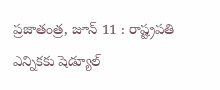ప్రజాతంత్ర, జూన్ 11 : రాష్ట్రపతి ఎన్నికకు షెడ్యూల్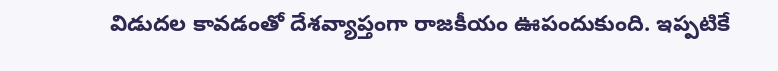విడుదల కావడంతో దేశవ్యాప్తంగా రాజకీయం ఊపందుకుంది. ఇప్పటికే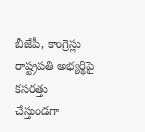బీజేపీ, కాంగ్రెస్లు రాష్ట్రపతి అభ్యర్థిపై కసరత్తు చేస్తుండగా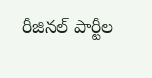రీజినల్ పార్టీల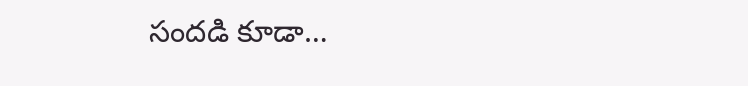సందడి కూడా…